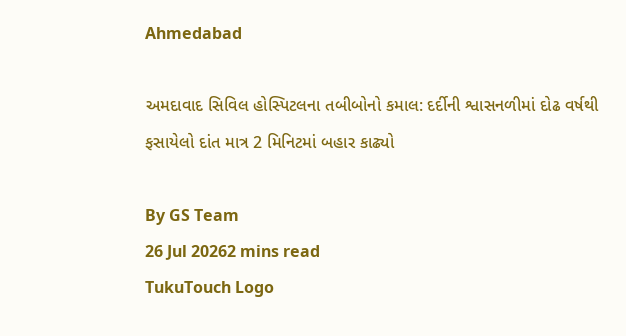Ahmedabad

અમદાવાદ સિવિલ હોસ્પિટલના તબીબોનો કમાલ: દર્દીની શ્વાસનળીમાં દોઢ વર્ષથી ફસાયેલો દાંત માત્ર 2 મિનિટમાં બહાર કાઢ્યો

By GS Team
26 Jul 20262 mins read
TukuTouch Logo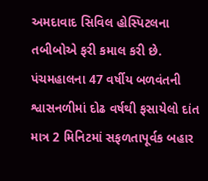અમદાવાદ સિવિલ હોસ્પિટલના તબીબોએ ફરી કમાલ કરી છે. પંચમહાલના 47 વર્ષીય બળવંતની શ્વાસનળીમાં દોઢ વર્ષથી ફસાયેલો દાંત માત્ર 2 મિનિટમાં સફળતાપૂર્વક બહાર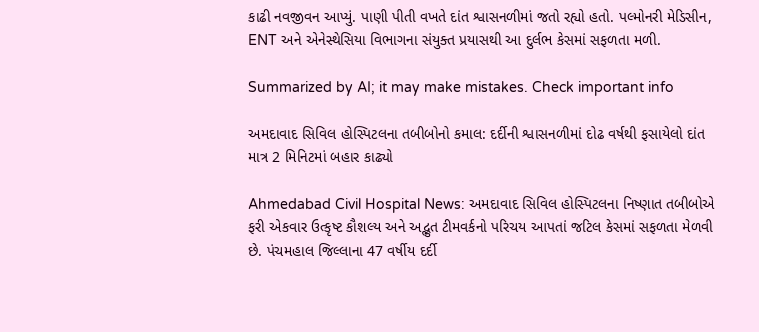કાઢી નવજીવન આપ્યું. પાણી પીતી વખતે દાંત શ્વાસનળીમાં જતો રહ્યો હતો. પલ્મોનરી મેડિસીન, ENT અને એનેસ્થેસિયા વિભાગના સંયુક્ત પ્રયાસથી આ દુર્લભ કેસમાં સફળતા મળી.

Summarized by AI; it may make mistakes. Check important info

અમદાવાદ સિવિલ હોસ્પિટલના તબીબોનો કમાલ: દર્દીની શ્વાસનળીમાં દોઢ વર્ષથી ફસાયેલો દાંત માત્ર 2 મિનિટમાં બહાર કાઢ્યો

Ahmedabad Civil Hospital News: અમદાવાદ સિવિલ હોસ્પિટલના નિષ્ણાત તબીબોએ ફરી એકવાર ઉત્કૃષ્ટ કૌશલ્ય અને અદ્ભુત ટીમવર્કનો પરિચય આપતાં જટિલ કેસમાં સફળતા મેળવી છે. પંચમહાલ જિલ્લાના 47 વર્ષીય દર્દી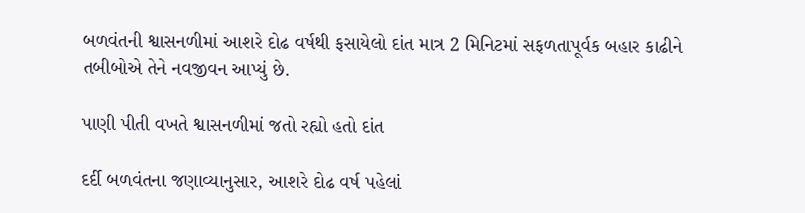બળવંતની શ્વાસનળીમાં આશરે દોઢ વર્ષથી ફસાયેલો દાંત માત્ર 2 મિનિટમાં સફળતાપૂર્વક બહાર કાઢીને તબીબોએ તેને નવજીવન આપ્યું છે.

પાણી પીતી વખતે શ્વાસનળીમાં જતો રહ્યો હતો દાંત

દર્દી બળવંતના જણાવ્યાનુસાર, આશરે દોઢ વર્ષ પહેલાં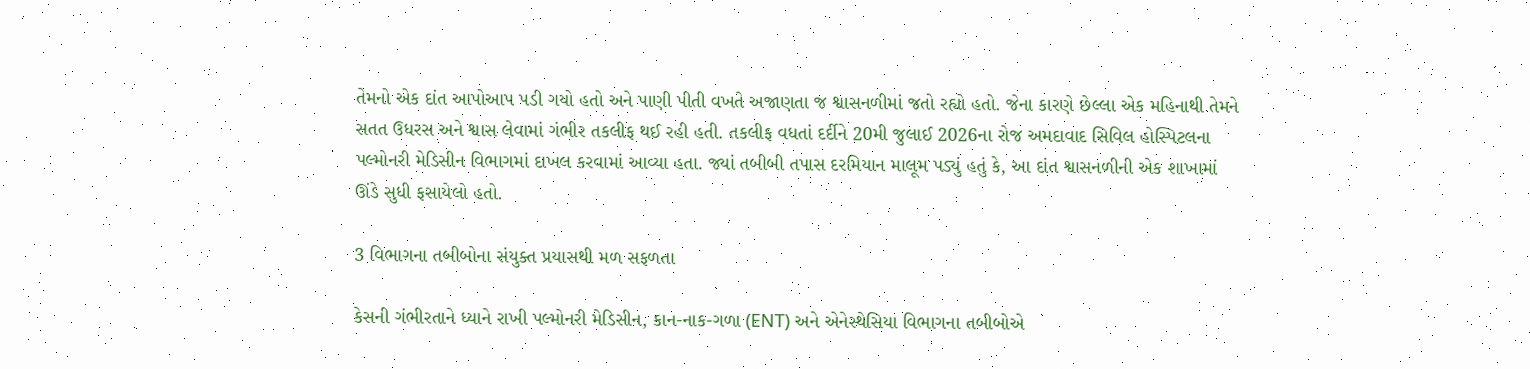તેમનો એક દાંત આપોઆપ પડી ગયો હતો અને પાણી પીતી વખતે અજાણતા જ શ્વાસનળીમાં જતો રહ્યો હતો. જેના કારણે છેલ્લા એક મહિનાથી તેમને સતત ઉધરસ અને શ્વાસ લેવામાં ગંભીર તકલીફ થઈ રહી હતી. તકલીફ વધતાં દર્દીને 20મી જુલાઈ 2026ના રોજ અમદાવાદ સિવિલ હોસ્પિટલના પલ્મોનરી મેડિસીન વિભાગમાં દાખલ કરવામાં આવ્યા હતા. જ્યાં તબીબી તપાસ દરમિયાન માલૂમ પડ્યું હતું કે, આ દાંત શ્વાસનળીની એક શાખામાં ઊંડે સુધી ફસાયેલો હતો.

3 વિભાગના તબીબોના સંયુક્ત પ્રયાસથી મળ સફળતા

કેસની ગંભીરતાને ધ્યાને રાખી પલ્મોનરી મેડિસીન, કાન-નાક-ગળા (ENT) અને એનેસ્થેસિયા વિભાગના તબીબોએ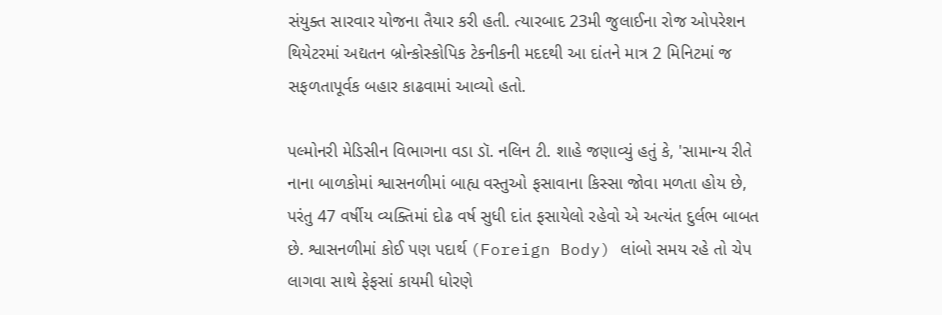સંયુક્ત સારવાર યોજના તૈયાર કરી હતી. ત્યારબાદ 23મી જુલાઈના રોજ ઓપરેશન થિયેટરમાં અદ્યતન બ્રોન્કોસ્કોપિક ટેકનીકની મદદથી આ દાંતને માત્ર 2 મિનિટમાં જ સફળતાપૂર્વક બહાર કાઢવામાં આવ્યો હતો.

પલ્મોનરી મેડિસીન વિભાગના વડા ડૉ. નલિન ટી. શાહે જણાવ્યું હતું કે, 'સામાન્ય રીતે નાના બાળકોમાં શ્વાસનળીમાં બાહ્ય વસ્તુઓ ફસાવાના કિસ્સા જોવા મળતા હોય છે, પરંતુ 47 વર્ષીય વ્યક્તિમાં દોઢ વર્ષ સુધી દાંત ફસાયેલો રહેવો એ અત્યંત દુર્લભ બાબત છે. શ્વાસનળીમાં કોઈ પણ પદાર્થ (Foreign Body) લાંબો સમય રહે તો ચેપ લાગવા સાથે ફેફસાં કાયમી ધોરણે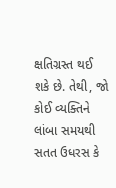ક્ષતિગ્રસ્ત થઈ શકે છે. તેથી, જો કોઈ વ્યક્તિને લાંબા સમયથી સતત ઉધરસ કે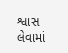શ્વાસ લેવામાં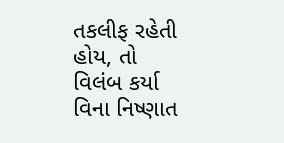તકલીફ રહેતી હોય, તો વિલંબ કર્યા વિના નિષ્ણાત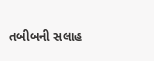તબીબની સલાહ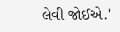લેવી જોઈએ.'